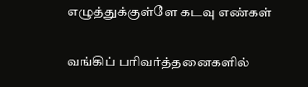எழுத்துக்குள்ளே கடவு எண்கள்

வங்கிப் பரிவர்த்தனைகளில்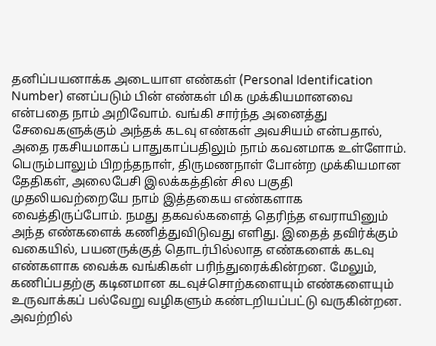தனிப்பயனாக்க அடையாள எண்கள் (Personal Identification Number) எனப்படும் பின் எண்கள் மிக முக்கியமானவை என்பதை நாம் அறிவோம். வங்கி சார்ந்த அனைத்து சேவைகளுக்கும் அந்தக் கடவு எண்கள் அவசியம் என்பதால், அதை ரகசியமாகப் பாதுகாப்பதிலும் நாம் கவனமாக உள்ளோம். பெரும்பாலும் பிறந்தநாள், திருமணநாள் போன்ற முக்கியமான தேதிகள், அலைபேசி இலக்கத்தின் சில பகுதி முதலியவற்றையே நாம் இத்தகைய எண்களாக வைத்திருப்போம். நமது தகவல்களைத் தெரிந்த எவராயினும் அந்த எண்களைக் கணித்துவிடுவது எளிது. இதைத் தவிர்க்கும் வகையில், பயனருக்குத் தொடர்பில்லாத எண்களைக் கடவு எண்களாக வைக்க வங்கிகள் பரிந்துரைக்கின்றன. மேலும், கணிப்பதற்கு கடினமான கடவுச்சொற்களையும் எண்களையும் உருவாக்கப் பல்வேறு வழிகளும் கண்டறியப்பட்டு வருகின்றன. அவற்றில்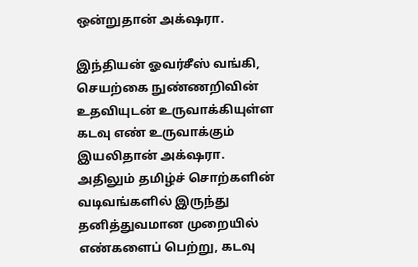ஒன்றுதான் அக்‌ஷரா.

இந்தியன் ஓவர்சீஸ் வங்கி, செயற்கை நுண்ணறிவின் உதவியுடன் உருவாக்கியுள்ள கடவு எண் உருவாக்கும் இயலிதான் அக்‌ஷரா. அதிலும் தமிழ்ச் சொற்களின் வடிவங்களில் இருந்து தனித்துவமான முறையில் எண்களைப் பெற்று, கடவு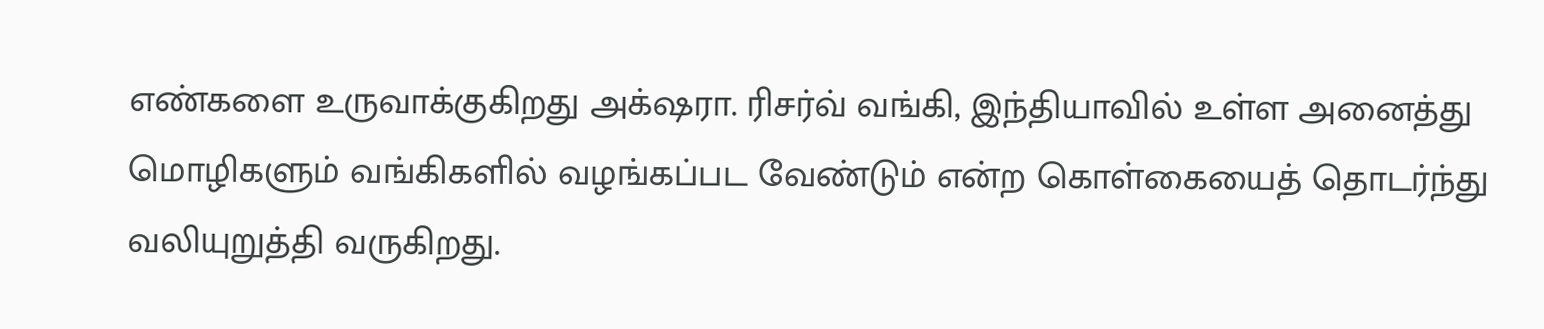எண்களை உருவாக்குகிறது அக்‌ஷரா. ரிசர்வ் வங்கி, இந்தியாவில் உள்ள அனைத்து மொழிகளும் வங்கிகளில் வழங்கப்பட வேண்டும் என்ற கொள்கையைத் தொடர்ந்து வலியுறுத்தி வருகிறது.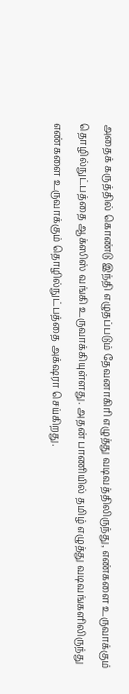அதைக் கருத்தில் கொண்டு இந்தி எழுதப்படும் தேவனாகிரி எழுத்து வடிவத்திலிருந்து, எண்களை உருவாக்கும் தொழில்நுட்பத்தை ஆக்ஸிஸ் வங்கி உருவாக்கியுள்ளது. அதன் பாணியில் தமிழ் எழுத்து வடிவங்களிலிருந்து எண்களை உருவாக்கும் தொழில்நுட்பத்தை அக்‌ஷரா செய்கிறது.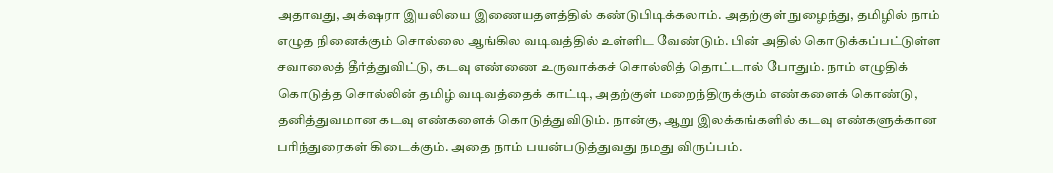அதாவது, அக்‌ஷரா இயலியை இணையதளத்தில் கண்டுபிடிக்கலாம். அதற்குள் நுழைந்து, தமிழில் நாம் எழுத நினைக்கும் சொல்லை ஆங்கில வடிவத்தில் உள்ளிட வேண்டும். பின் அதில் கொடுக்கப்பட்டுள்ள சவாலைத் தீர்த்துவிட்டு, கடவு எண்ணை உருவாக்கச் சொல்லித் தொட்டால் போதும். நாம் எழுதிக் கொடுத்த சொல்லின் தமிழ் வடிவத்தைக் காட்டி, அதற்குள் மறைந்திருக்கும் எண்களைக் கொண்டு, தனித்துவமான கடவு எண்களைக் கொடுத்துவிடும். நான்கு, ஆறு இலக்கங்களில் கடவு எண்களுக்கான பரிந்துரைகள் கிடைக்கும். அதை நாம் பயன்படுத்துவது நமது விருப்பம்.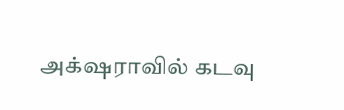அக்‌ஷராவில் கடவு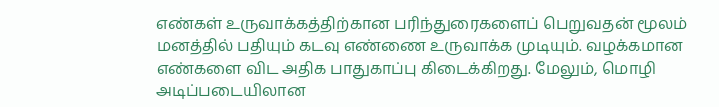எண்கள் உருவாக்கத்திற்கான பரிந்துரைகளைப் பெறுவதன் மூலம் மனத்தில் பதியும் கடவு எண்ணை உருவாக்க முடியும். வழக்கமான எண்களை விட அதிக பாதுகாப்பு கிடைக்கிறது. மேலும், மொழி அடிப்படையிலான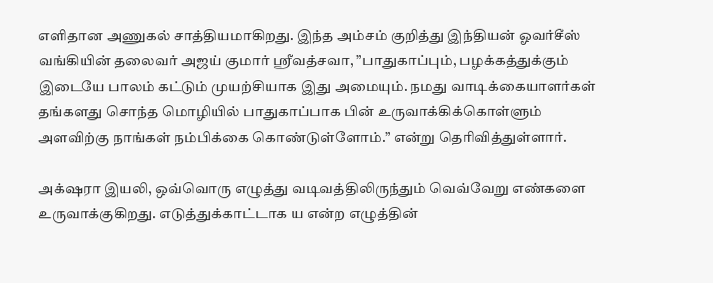எளிதான அணுகல் சாத்தியமாகிறது. இந்த அம்சம் குறித்து இந்தியன் ஓவர்சீஸ் வங்கியின் தலைவர் அஜய் குமார் ஸ்ரீவத்சவா, ”பாதுகாப்பும், பழக்கத்துக்கும் இடையே பாலம் கட்டும் முயற்சியாக இது அமையும். நமது வாடிக்கையாளர்கள் தங்களது சொந்த மொழியில் பாதுகாப்பாக பின் உருவாக்கிக்கொள்ளும் அளவிற்கு நாங்கள் நம்பிக்கை கொண்டுள்ளோம்.” என்று தெரிவித்துள்ளார்.

அக்‌ஷரா இயலி, ஒவ்வொரு எழுத்து வடிவத்திலிருந்தும் வெவ்வேறு எண்களை உருவாக்குகிறது. எடுத்துக்காட்டாக ய என்ற எழுத்தின்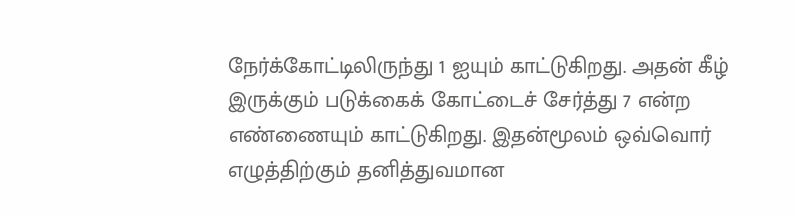நேர்க்கோட்டிலிருந்து 1 ஐயும் காட்டுகிறது. அதன் கீழ் இருக்கும் படுக்கைக் கோட்டைச் சேர்த்து 7 என்ற எண்ணையும் காட்டுகிறது. இதன்மூலம் ஒவ்வொர் எழுத்திற்கும் தனித்துவமான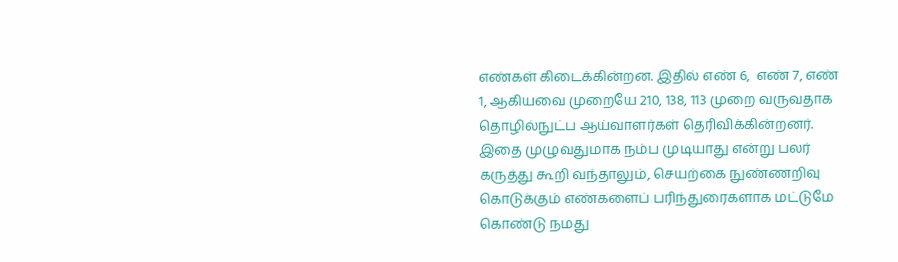எண்கள் கிடைக்கின்றன. இதில் எண் 6,  எண் 7, எண் 1, ஆகியவை முறையே 210, 138, 113 முறை வருவதாக தொழில்நுட்ப ஆய்வாளர்கள் தெரிவிக்கின்றனர். இதை முழுவதுமாக நம்ப முடியாது என்று பலர் கருத்து கூறி வந்தாலும், செயற்கை நுண்ணறிவு கொடுக்கும் எண்களைப் பரிந்துரைகளாக மட்டுமே கொண்டு நமது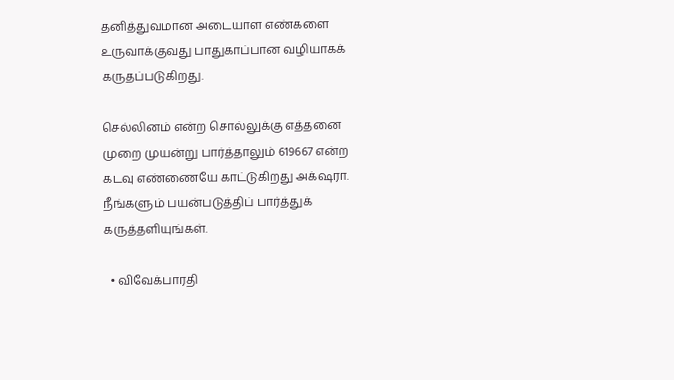தனித்துவமான அடையாள எண்களை உருவாக்குவது பாதுகாப்பான வழியாகக் கருதப்படுகிறது.

செல்லினம் என்ற சொல்லுக்கு எத்தனை முறை முயன்று பார்த்தாலும் 619667 என்ற கடவு எண்ணையே காட்டுகிறது அக்‌ஷரா. நீங்களும் பயன்படுத்திப் பார்த்துக் கருத்தளியுங்கள்.

  • விவேக்பாரதி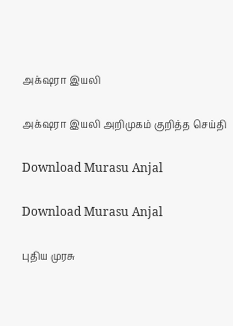அக்‌ஷரா இயலி

அக்‌ஷரா இயலி அறிமுகம் குறித்த செய்தி

Download Murasu Anjal

Download Murasu Anjal

புதிய முரசு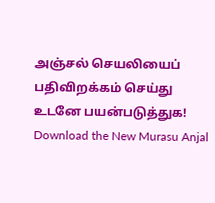அஞ்சல் செயலியைப் பதிவிறக்கம் செய்து உடனே பயன்படுத்துக! Download the New Murasu Anjal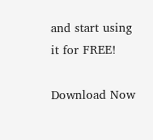and start using it for FREE!

Download Now